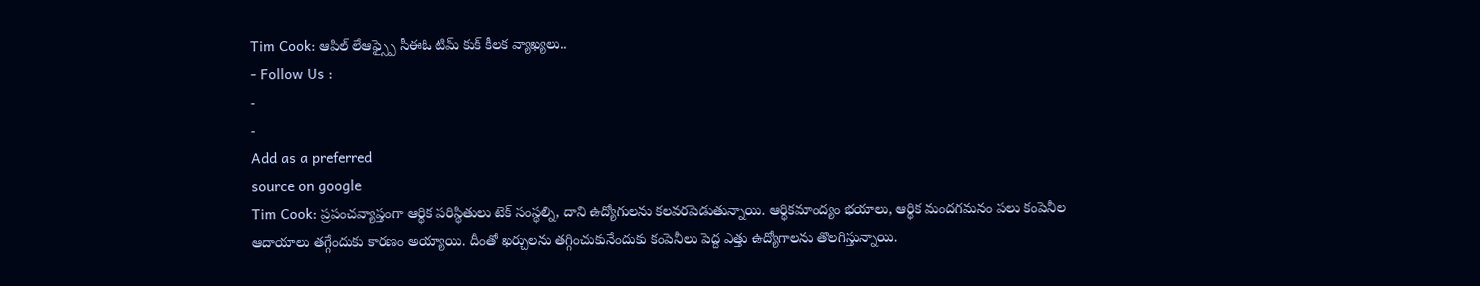Tim Cook: ఆపిల్ లేఆఫ్స్పై సీఈఓ టిమ్ కుక్ కీలక వ్యాఖ్యలు..
- Follow Us :
-
-
Add as a preferred
source on google
Tim Cook: ప్రపంచవ్యాప్తంగా ఆర్థిక పరిస్థితులు టెక్ సంస్థల్ని, దాని ఉద్యోగులను కలవరపెడుతున్నాయి. ఆర్థికమాంద్యం భయాలు, ఆర్థిక మందగమనం పలు కంపెనీల ఆదాయాలు తగ్గేందుకు కారణం అయ్యాయి. దీంతో ఖర్చులను తగ్గించుకునేందుకు కంపెనీలు పెద్ద ఎత్తు ఉద్యోగాలను తొలగిస్తున్నాయి.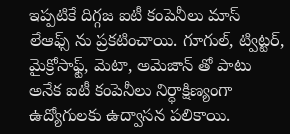ఇప్పటికే దిగ్గజ ఐటీ కంపెనీలు మాస్ లేఆఫ్స్ ను ప్రకటించాయి. గూగుల్, ట్విట్టర్, మైక్రోసాఫ్ట్, మెటా, అమెజాన్ తో పాటు అనేక ఐటీ కంపెనీలు నిర్ధాక్షిణ్యంగా ఉద్యోగులకు ఉద్వాసన పలికాయి.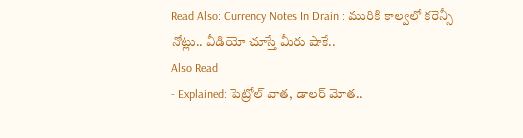Read Also: Currency Notes In Drain : మురికి కాల్వలో కరెన్సీ నోట్లు.. వీడియో చూస్తే మీరు షాకే..
Also Read
- Explained: పెట్రోల్ వాత, డాలర్ మోత..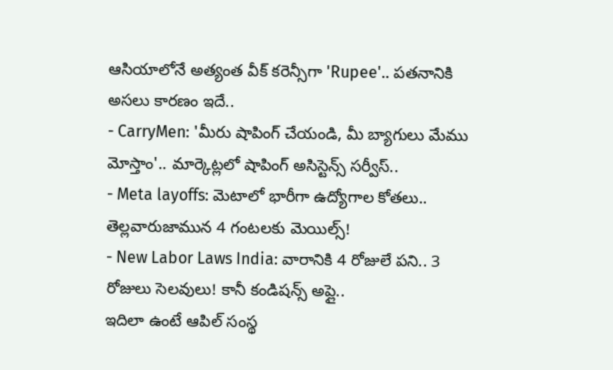ఆసియాలోనే అత్యంత వీక్ కరెన్సీగా 'Rupee'.. పతనానికి అసలు కారణం ఇదే..
- CarryMen: 'మీరు షాపింగ్ చేయండి, మీ బ్యాగులు మేము మోస్తాం'.. మార్కెట్లలో షాపింగ్ అసిస్టెన్స్ సర్వీస్..
- Meta layoffs: మెటాలో భారీగా ఉద్యోగాల కోతలు.. తెల్లవారుజామున 4 గంటలకు మెయిల్స్!
- New Labor Laws India: వారానికి 4 రోజులే పని.. 3 రోజులు సెలవులు! కానీ కండిషన్స్ అప్లై..
ఇదిలా ఉంటే ఆపిల్ సంస్థ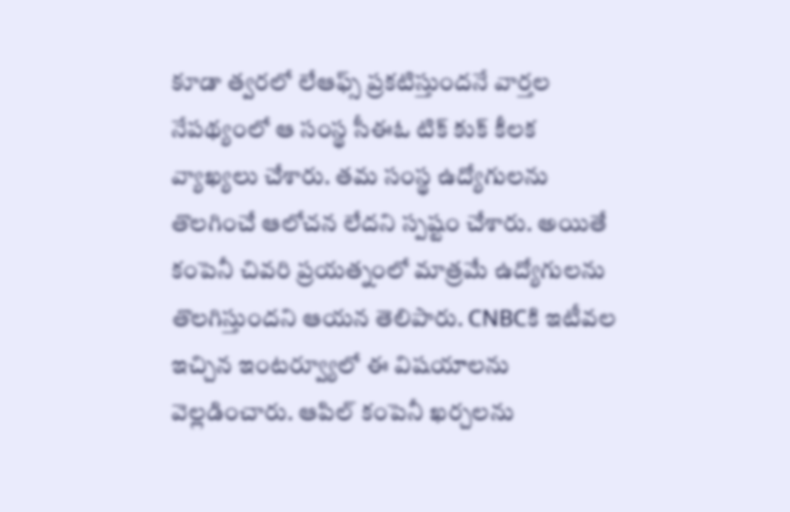కూడా త్వరలో లేఆఫ్స్ ప్రకటిస్తుందనే వార్తల నేపథ్యంలో ఆ సంస్థ సీఈఓ టిక్ కుక్ కీలక వ్యాఖ్యలు చేశారు. తమ సంస్థ ఉద్యోగులను తొలగించే ఆలోచన లేదని స్పష్టం చేశారు. అయితే కంపెనీ చివరి ప్రయత్నంలో మాత్రమే ఉద్యోగులను తొలగిస్తుందని ఆయన తెలిపారు. CNBCకి ఇటీవల ఇచ్చిన ఇంటర్వ్యూలో ఈ విషయాలను వెల్లడించారు. ఆపిల్ కంపెనీ ఖర్చలను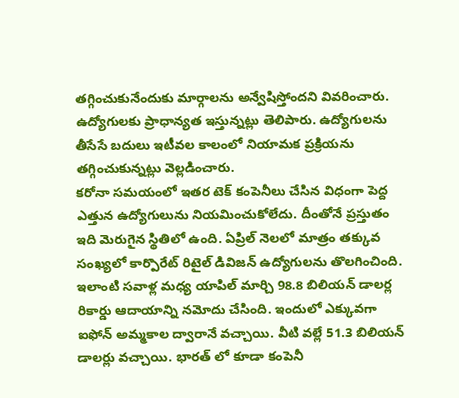తగ్గించుకునేందుకు మార్గాలను అన్వేషిస్తోందని వివరించారు. ఉద్యోగులకు ప్రాధాన్యత ఇస్తున్నట్లు తెలిపారు. ఉద్యోగులను తీసేసే బదులు ఇటీవల కాలంలో నియామక ప్రక్రియను తగ్గించుకున్నట్లు వెల్లడించారు.
కరోనా సమయంలో ఇతర టెక్ కంపెనీలు చేసిన విధంగా పెద్ద ఎత్తున ఉద్యోగులును నియమించుకోలేదు. దీంతోనే ప్రస్తుతం ఇది మెరుగైన స్థితిలో ఉంది. ఏప్రిల్ నెలలో మాత్రం తక్కువ సంఖ్యలో కార్పొరేట్ రిటైల్ డివిజన్ ఉద్యోగులను తొలగించింది. ఇలాంటి సవాళ్ల మధ్య యాపిల్ మార్చి 98.8 బిలియన్ డాలర్ల రికార్డు ఆదాయాన్ని నమోదు చేసింది. ఇందులో ఎక్కువగా ఐఫోన్ అమ్మకాల ద్వారానే వచ్చాయి. వీటి వల్లే 51.3 బిలియన్ డాలర్లు వచ్చాయి. భారత్ లో కూడా కంపెనీ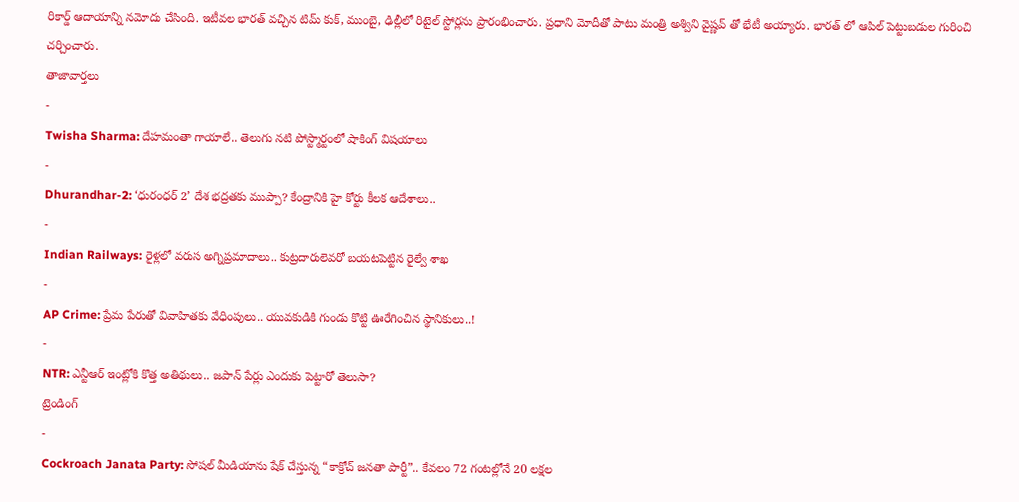రికార్డ్ ఆదాయాన్ని నమోదు చేసింది. ఇటీవల భారత్ వచ్చిన టిమ్ కుక్, ముంబై, ఢిల్లీలో రిటైల్ స్టోర్లను ప్రారంభించారు. ప్రధాని మోదీతో పాటు మంత్రి అశ్విని వైష్ణవ్ తో భేటీ అయ్యారు. భారత్ లో ఆపిల్ పెట్టుబడుల గురించి చర్చించారు.
తాజావార్తలు
-
Twisha Sharma: దేహమంతా గాయాలే.. తెలుగు నటి పోస్ట్మార్టంలో షాకింగ్ విషయాలు
-
Dhurandhar-2: ‘ధురంధర్ 2’ దేశ భద్రతకు ముప్పా? కేంద్రానికి హై కోర్టు కీలక ఆదేశాలు..
-
Indian Railways: రైళ్లలో వరుస అగ్నిప్రమాదాలు.. కుట్రదారులెవరో బయటపెట్టిన రైల్వే శాఖ
-
AP Crime: ప్రేమ పేరుతో వివాహితకు వేధింపులు.. యువకుడికి గుండు కొట్టి ఊరేగించిన స్థానికులు..!
-
NTR: ఎన్టీఆర్ ఇంట్లోకి కొత్త అతిథులు.. జపాన్ పేర్లు ఎందుకు పెట్టారో తెలుసా?
ట్రెండింగ్
-
Cockroach Janata Party: సోషల్ మీడియాను షేక్ చేస్తున్న “కాక్రోచ్ జనతా పార్టీ”.. కేవలం 72 గంటల్లోనే 20 లక్షల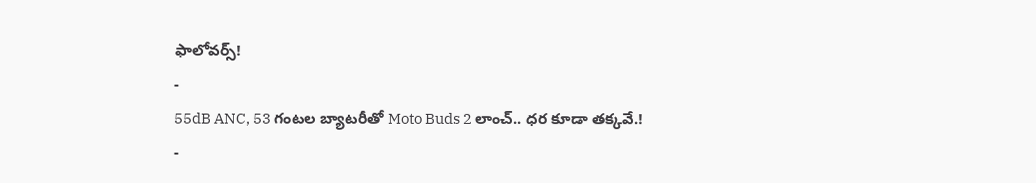ఫాలోవర్స్!
-
55dB ANC, 53 గంటల బ్యాటరీతో Moto Buds 2 లాంచ్.. ధర కూడా తక్కవే.!
-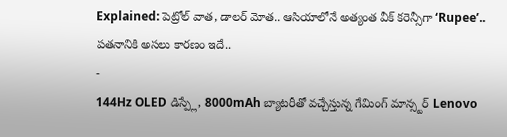Explained: పెట్రోల్ వాత, డాలర్ మోత.. ఆసియాలోనే అత్యంత వీక్ కరెన్సీగా ‘Rupee’.. పతనానికి అసలు కారణం ఇదే..
-
144Hz OLED డిస్ప్లే, 8000mAh బ్యాటరీతో వచ్చేస్తున్న గేమింగ్ మాన్స్టర్ Lenovo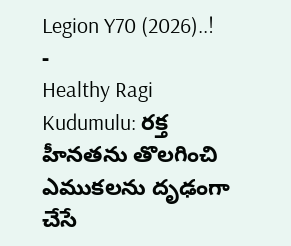Legion Y70 (2026)..!
-
Healthy Ragi Kudumulu: రక్త హీనతను తొలగించి ఎముకలను దృఢంగా చేసే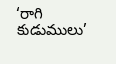‘రాగి కుడుములు’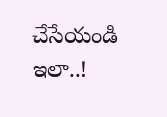చేసేయండి ఇలా..!